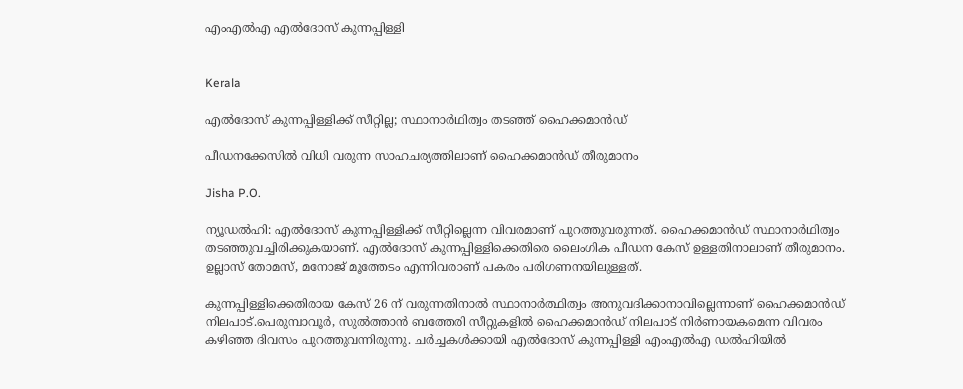എംഎൽഎ എൽദോസ് കുന്നപ്പിള്ളി


Kerala

എൽദോസ് കുന്നപ്പിള്ളിക്ക് സീറ്റില്ല; സ്ഥാനാർഥിത്വം തടഞ്ഞ് ഹൈക്കമാൻഡ്

പീഡനക്കേസിൽ വിധി വരുന്ന സാഹചര്യത്തിലാണ് ഹൈക്കമാൻഡ് തീരുമാനം

Jisha P.O.

ന്യൂഡൽഹി: എൽദോസ് കുന്നപ്പിള്ളിക്ക് സീറ്റില്ലെന്ന വിവരമാണ് പുറത്തുവരുന്നത്. ഹൈക്കമാൻഡ് സ്ഥാനാർഥിത്വം തടഞ്ഞുവച്ചിരിക്കുകയാണ്. എൽദോസ് കുന്നപ്പിള്ളിക്കെതിരെ ലൈംഗിക പീഡന കേസ് ഉള്ളതിനാലാണ് തീരുമാനം. ഉല്ലാസ് തോമസ്, മനോജ് മൂത്തേടം എന്നിവരാണ് പകരം പരിഗണനയിലുള്ളത്.

കുന്നപ്പിള്ളിക്കെതിരായ കേസ് 26 ന് വരുന്നതിനാൽ സ്ഥാനാർത്ഥിത്വം അനുവദിക്കാനാവില്ലെന്നാണ് ഹൈക്കമാൻഡ് നിലപാട്.പെരുമ്പാവൂർ, സുൽത്താൻ ബത്തേരി സീറ്റുകളിൽ ഹൈക്കമാൻഡ് നിലപാട് നിർണായകമെന്ന വിവരം കഴിഞ്ഞ ദിവസം പുറത്തുവന്നിരുന്നു. ചർച്ചകൾക്കായി എൽദോസ് കുന്നപ്പിള്ളി എംഎൽഎ ഡൽഹിയിൽ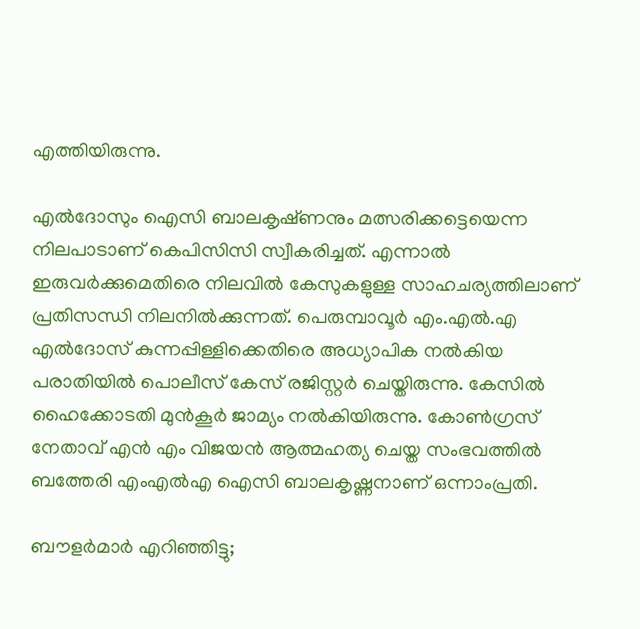എത്തിയിരുന്നു.

എൽദോസും ഐസി ബാലകൃഷ്‌ണനും മത്സരിക്കട്ടെയെന്ന നിലപാടാണ് കെപിസിസി സ്വീകരിച്ചത്. എന്നാൽ ഇരുവർക്കുമെതിരെ നിലവിൽ കേസുകളുള്ള സാഹചര്യത്തിലാണ് പ്രതിസന്ധി നിലനിൽക്കുന്നത്. പെരുമ്പാവൂർ എം.എൽ.എ എൽദോസ് കുന്നപ്പിള്ളിക്കെതിരെ അധ്യാപിക നൽകിയ പരാതിയിൽ പൊലീസ് കേസ് രജിസ്റ്റർ ചെയ്തിരുന്നു. കേസിൽ ഹൈക്കോടതി മുൻകൂർ ജാമ്യം നൽകിയിരുന്നു. കോൺഗ്രസ് നേതാവ് എൻ എം വിജയൻ ആത്മഹത്യ ചെയ്ത സംഭവത്തിൽ ബത്തേരി എംഎൽഎ ഐസി ബാലകൃഷ്ണനാണ് ഒന്നാംപ്രതി.

ബൗളർമാർ എറിഞ്ഞിട്ടു;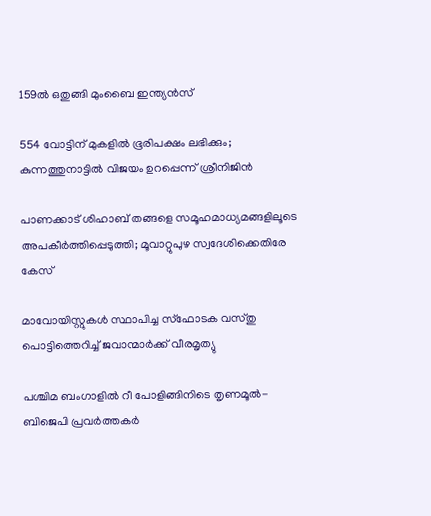159ൽ ഒതുങ്ങി മുംബൈ ഇന്ത‍്യൻസ്

554 വോട്ടിന് മുകളിൽ ഭൂരിപക്ഷം ലഭിക്കും; കുന്നത്തുനാട്ടിൽ വിജയം ഉറപ്പെന്ന് ശ്രീനിജിൻ

പാണക്കാട് ശിഹാബ് തങ്ങളെ സമൂഹമാധ‍്യമങ്ങളിലൂടെ അപകീർത്തിപ്പെടുത്തി; മൂവാറ്റുപുഴ സ്വദേശിക്കെതിരേ കേസ്

മാവോയിസ്റ്റുകൾ സ്ഥാപിച്ച സ്ഫോടക വസ്തു പൊട്ടിത്തെറിച്ച് ജവാന്മാർക്ക് വീരമൃത‍്യു

പശ്ചിമ ബംഗാളിൽ റീ പോളിങ്ങിനിടെ തൃണമൂൽ-ബിജെപി പ്രവർത്തകർ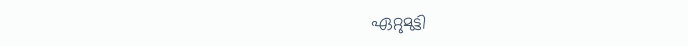ഏറ്റുമുട്ടി